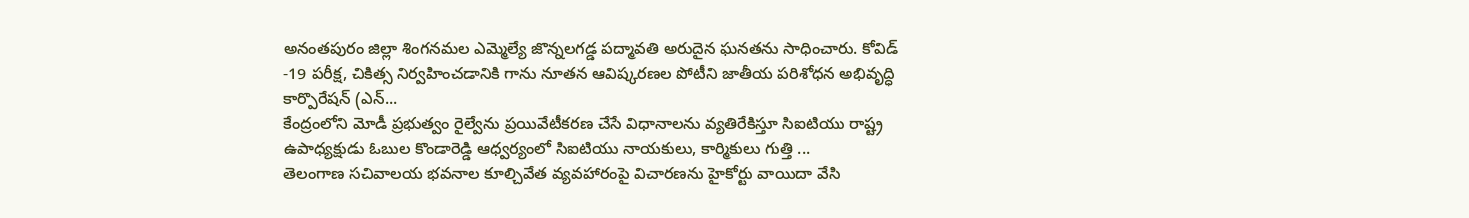అనంతపురం జిల్లా శింగనమల ఎమ్మెల్యే జొన్నలగడ్డ పద్మావతి అరుదైన ఘనతను సాధించారు. కోవిడ్ -19 పరీక్ష, చికిత్స నిర్వహించడానికి గాను నూతన ఆవిష్కరణల పోటీని జాతీయ పరిశోధన అభివృద్ధి కార్పొరేషన్ (ఎన్...
కేంద్రంలోని మోడీ ప్రభుత్వం రైల్వేను ప్రయివేటీకరణ చేసే విధానాలను వ్యతిరేకిస్తూ సిఐటియు రాష్ట్ర ఉపాధ్యక్షుడు ఓబుల కొండారెడ్డి ఆధ్వర్యంలో సిఐటియు నాయకులు, కార్మికులు గుత్తి ...
తెలంగాణ సచివాలయ భవనాల కూల్చివేత వ్యవహారంపై విచారణను హైకోర్టు వాయిదా వేసి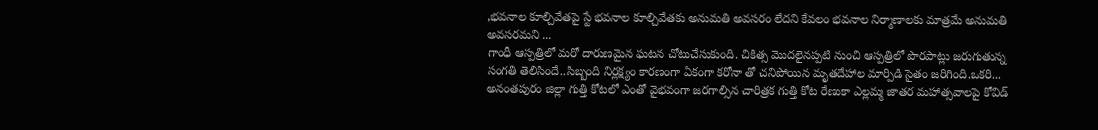,భవనాల కూల్చివేతపై స్టే భవనాల కూల్చివేతకు అనుమతి అవసరం లేదని కేవలం భవనాల నిర్మాణాలకు మాత్రమే అనుమతి అవసరమని ...
గాంధీ ఆస్పత్రిలో మరో దారుణమైన ఘటన చోటుచేసుకుంది. చికిత్స మొదలైనప్పటి నుంచి ఆస్పత్రిలో పొరపాట్లు జరుగుతున్న సంగతి తెలిసిందే..సిబ్బంది నిర్లక్ష్యం కారణంగా ఏకంగా కరోనా తో చనిపోయిన మృతదేహాల మార్పిడి సైతం జరిగింది.ఒకరి...
అనంతపురం జిల్లా గుత్తి కోటలో ఎంతో వైభవంగా జరగాల్సిన చారిత్రక గుత్తి కోట రేణుకా ఎల్లమ్మ జాతర మహాత్సవాలపై కోవిడ్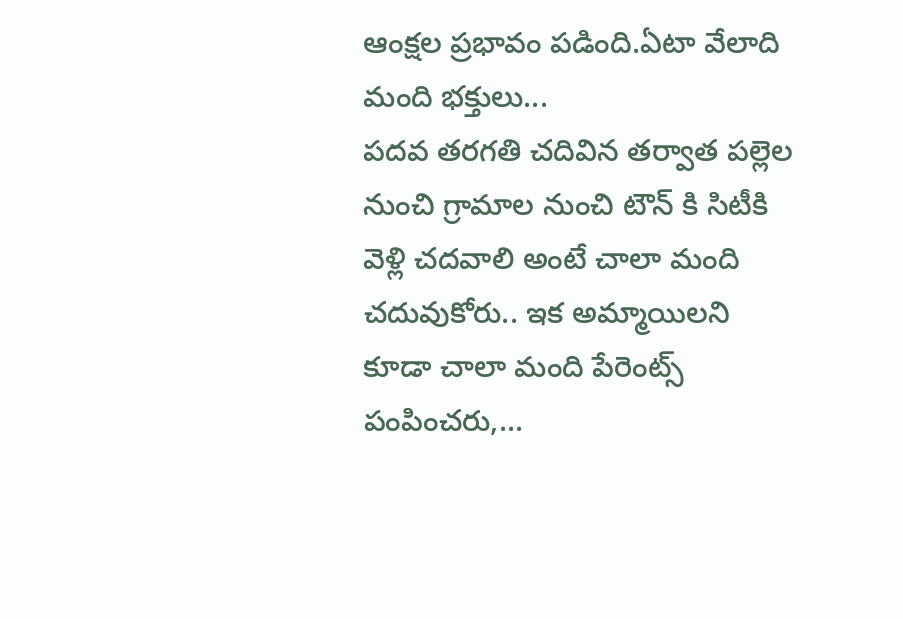ఆంక్షల ప్రభావం పడింది.ఏటా వేలాది మంది భక్తులు...
పదవ తరగతి చదివిన తర్వాత పల్లెల నుంచి గ్రామాల నుంచి టౌన్ కి సిటీకి వెళ్లి చదవాలి అంటే చాలా మంది చదువుకోరు.. ఇక అమ్మాయిలని కూడా చాలా మంది పేరెంట్స్ పంపించరు,...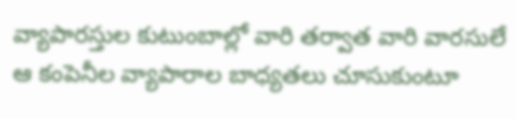వ్యాపారస్తుల కుటుంబాల్లో వారి తర్వాత వారి వారసులే ఆ కంపెనీల వ్యాపారాల బాధ్యతలు చూసుకుంటూ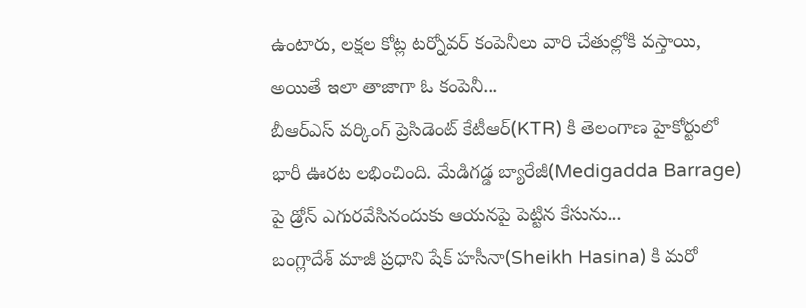ఉంటారు, లక్షల కోట్ల టర్నోవర్ కంపెనీలు వారి చేతుల్లోకి వస్తాయి, అయితే ఇలా తాజాగా ఓ కంపెనీ...
బీఆర్ఎస్ వర్కింగ్ ప్రెసిడెంట్ కేటీఆర్(KTR) కి తెలంగాణ హైకోర్టులో భారీ ఊరట లభించింది. మేడిగడ్డ బ్యారేజీ(Medigadda Barrage) పై డ్రోన్ ఎగురవేసినందుకు ఆయనపై పెట్టిన కేసును...
బంగ్లాదేశ్ మాజీ ప్రధాని షేక్ హసీనా(Sheikh Hasina) కి మరో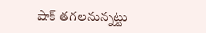షాక్ తగలనున్నట్టు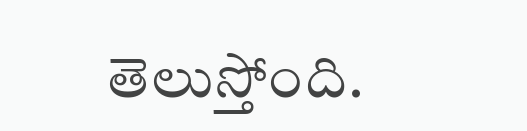తెలుస్తోంది.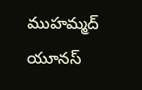ముహమ్మద్ యూనస్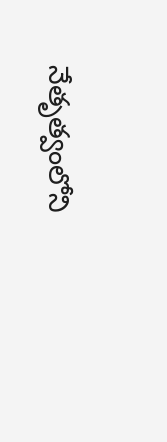నేతృత్వంలోని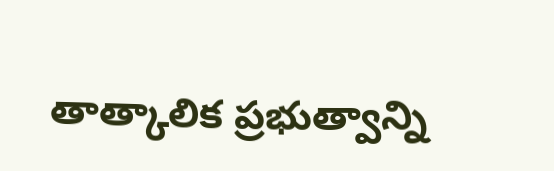తాత్కాలిక ప్రభుత్వాన్ని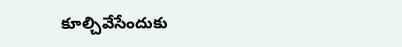కూల్చివేసేందుకు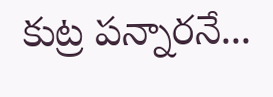కుట్ర పన్నారనే...